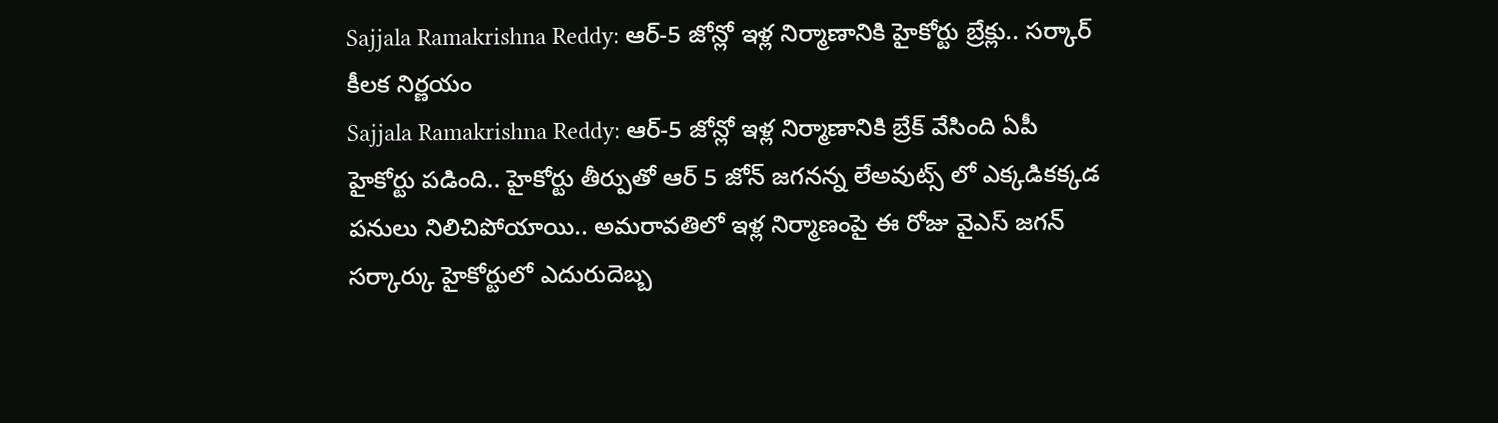Sajjala Ramakrishna Reddy: ఆర్-5 జోన్లో ఇళ్ల నిర్మాణానికి హైకోర్టు బ్రేక్లు.. సర్కార్ కీలక నిర్ణయం
Sajjala Ramakrishna Reddy: ఆర్-5 జోన్లో ఇళ్ల నిర్మాణానికి బ్రేక్ వేసింది ఏపీ హైకోర్టు పడింది.. హైకోర్టు తీర్పుతో ఆర్ 5 జోన్ జగనన్న లేఅవుట్స్ లో ఎక్కడికక్కడ పనులు నిలిచిపోయాయి.. అమరావతిలో ఇళ్ల నిర్మాణంపై ఈ రోజు వైఎస్ జగన్ సర్కార్కు హైకోర్టులో ఎదురుదెబ్బ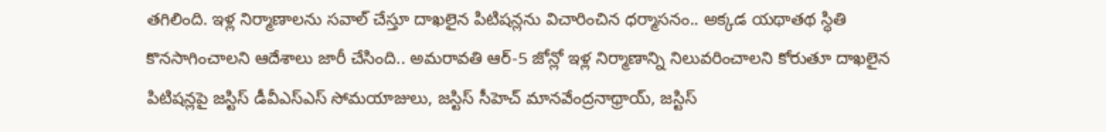తగిలింది. ఇళ్ల నిర్మాణాలను సవాల్ చేస్తూ దాఖలైన పిటిషన్లను విచారించిన ధర్మాసనం.. అక్కడ యథాతథ స్ధితి కొనసాగించాలని ఆదేశాలు జారీ చేసింది.. అమరావతి ఆర్-5 జోన్లో ఇళ్ల నిర్మాణాన్ని నిలువరించాలని కోరుతూ దాఖలైన పిటిషన్లపై జస్టిస్ డీవీఎస్ఎస్ సోమయాజులు, జస్టిస్ సీహెచ్ మానవేంద్రనాథ్రాయ్, జస్టిస్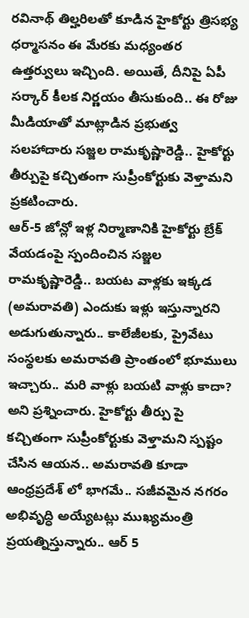రవినాథ్ తిల్హరిలతో కూడిన హైకోర్టు త్రిసభ్య ధర్మాసనం ఈ మేరకు మధ్యంతర ఉత్తర్వులు ఇచ్చింది. అయితే, దీనిపై ఏపీ సర్కార్ కీలక నిర్ణయం తీసుకుంది.. ఈ రోజు మీడియాతో మాట్లాడిన ప్రభుత్వ సలహాదారు సజ్జల రామకృష్ణారెడ్డి.. హైకోర్టు తీర్పుపై కచ్చితంగా సుప్రీంకోర్టుకు వెళ్తామని ప్రకటించారు.
ఆర్-5 జోన్లో ఇళ్ల నిర్మాణానికి హైకోర్టు బ్రేక్ వేయడంపై స్పందించిన సజ్జల రామకృష్ణారెడ్డి.. బయట వాళ్లకు ఇక్కడ (అమరావతి) ఎందుకు ఇళ్లు ఇస్తున్నారని అడుగుతున్నారు.. కాలేజీలకు, ప్రైవేటు సంస్థలకు అమరావతి ప్రాంతంలో భూములు ఇచ్చారు.. మరి వాళ్లు బయటి వాళ్లు కాదా? అని ప్రశ్నించారు. హైకోర్టు తీర్పు పై కచ్చితంగా సుప్రీంకోర్టుకు వెళ్తామని స్పష్టం చేసిన ఆయన.. అమరావతి కూడా ఆంధ్రప్రదేశ్ లో భాగమే.. సజీవమైన నగరం అభివృద్ధి అయ్యేటట్లు ముఖ్యమంత్రి ప్రయత్నిస్తున్నారు.. ఆర్ 5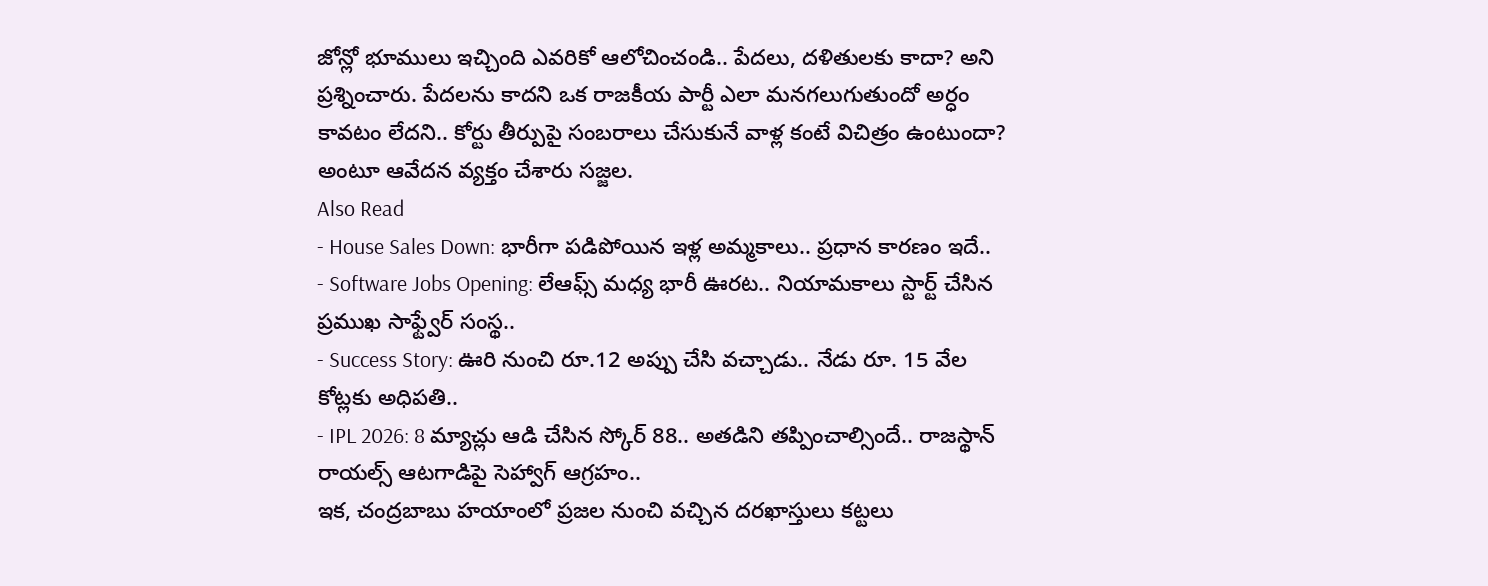జోన్లో భూములు ఇచ్చింది ఎవరికో ఆలోచించండి.. పేదలు, దళితులకు కాదా? అని ప్రశ్నించారు. పేదలను కాదని ఒక రాజకీయ పార్టీ ఎలా మనగలుగుతుందో అర్ధం కావటం లేదని.. కోర్టు తీర్పుపై సంబరాలు చేసుకునే వాళ్ల కంటే విచిత్రం ఉంటుందా? అంటూ ఆవేదన వ్యక్తం చేశారు సజ్జల.
Also Read
- House Sales Down: భారీగా పడిపోయిన ఇళ్ల అమ్మకాలు.. ప్రధాన కారణం ఇదే..
- Software Jobs Opening: లేఆఫ్స్ మధ్య భారీ ఊరట.. నియామకాలు స్టార్ట్ చేసిన ప్రముఖ సాఫ్ట్వేర్ సంస్థ..
- Success Story: ఊరి నుంచి రూ.12 అప్పు చేసి వచ్చాడు.. నేడు రూ. 15 వేల కోట్లకు అధిపతి..
- IPL 2026: 8 మ్యాచ్లు ఆడి చేసిన స్కోర్ 88.. అతడిని తప్పించాల్సిందే.. రాజస్థాన్ రాయల్స్ ఆటగాడిపై సెహ్వాగ్ ఆగ్రహం..
ఇక, చంద్రబాబు హయాంలో ప్రజల నుంచి వచ్చిన దరఖాస్తులు కట్టలు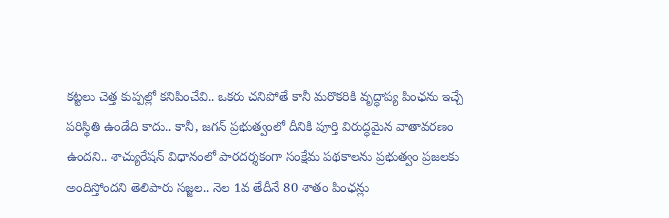కట్టలు చెత్త కుప్పల్లో కనిపించేవి.. ఒకరు చనిపోతే కానీ మరొకరికి వృద్ధాప్య పింఛను ఇచ్చే పరిస్థితి ఉండేది కాదు.. కానీ, జగన్ ప్రభుత్వంలో దీనికి పూర్తి విరుద్ధమైన వాతావరణం ఉందని.. శాచ్యురేషన్ విధానంలో పారదర్శకంగా సంక్షేమ పథకాలను ప్రభుత్వం ప్రజలకు అందిస్తోందని తెలిపారు సజ్జల.. నెల 1వ తేదీనే 80 శాతం పింఛన్లు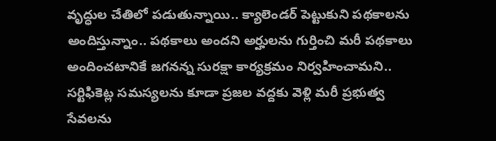వృద్ధుల చేతిలో పడుతున్నాయి.. క్యాలెండర్ పెట్టుకుని పథకాలను అందిస్తున్నాం.. పథకాలు అందని అర్హులను గుర్తించి మరీ పథకాలు అందించటానికే జగనన్న సురక్షా కార్యక్రమం నిర్వహించామని.. సర్టిఫికెట్ల సమస్యలను కూడా ప్రజల వద్దకు వెళ్లి మరీ ప్రభుత్వ సేవలను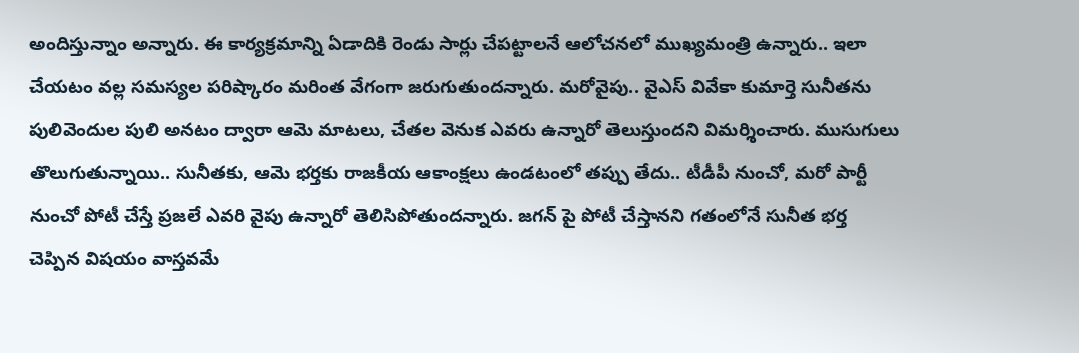అందిస్తున్నాం అన్నారు. ఈ కార్యక్రమాన్ని ఏడాదికి రెండు సార్లు చేపట్టాలనే ఆలోచనలో ముఖ్యమంత్రి ఉన్నారు.. ఇలా చేయటం వల్ల సమస్యల పరిష్కారం మరింత వేగంగా జరుగుతుందన్నారు. మరోవైపు.. వైఎస్ వివేకా కుమార్తె సునీతను పులివెందుల పులి అనటం ద్వారా ఆమె మాటలు, చేతల వెనుక ఎవరు ఉన్నారో తెలుస్తుందని విమర్శించారు. ముసుగులు తొలుగుతున్నాయి.. సునీతకు, ఆమె భర్తకు రాజకీయ ఆకాంక్షలు ఉండటంలో తప్పు తేదు.. టీడీపీ నుంచో, మరో పార్టీ నుంచో పోటీ చేస్తే ప్రజలే ఎవరి వైపు ఉన్నారో తెలిసిపోతుందన్నారు. జగన్ పై పోటీ చేస్తానని గతంలోనే సునీత భర్త చెప్పిన విషయం వాస్తవమే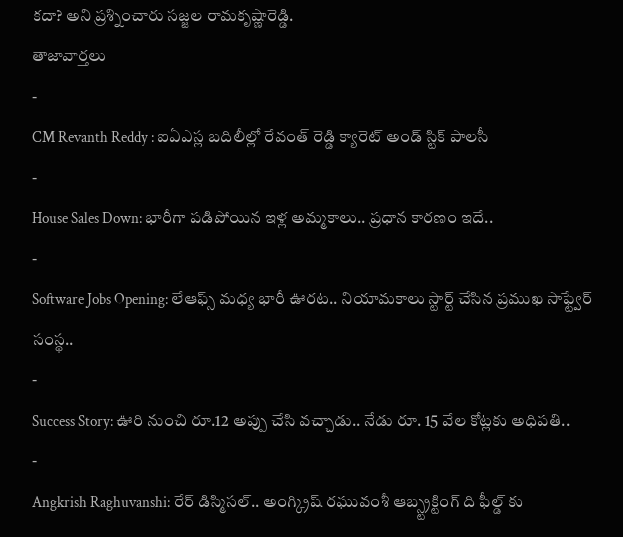కదా? అని ప్రశ్నించారు సజ్జల రామకృష్ణారెడ్డి.
తాజావార్తలు
-
CM Revanth Reddy : ఐఏఎస్ల బదిలీల్లో రేవంత్ రెడ్డి క్యారెట్ అండ్ స్టిక్ పాలసీ
-
House Sales Down: భారీగా పడిపోయిన ఇళ్ల అమ్మకాలు.. ప్రధాన కారణం ఇదే..
-
Software Jobs Opening: లేఆఫ్స్ మధ్య భారీ ఊరట.. నియామకాలు స్టార్ట్ చేసిన ప్రముఖ సాఫ్ట్వేర్ సంస్థ..
-
Success Story: ఊరి నుంచి రూ.12 అప్పు చేసి వచ్చాడు.. నేడు రూ. 15 వేల కోట్లకు అధిపతి..
-
Angkrish Raghuvanshi: రేర్ డిస్మిసల్.. అంగ్క్రిష్ రఘువంశీ ఆబ్స్ట్రక్టింగ్ ది ఫీల్డ్ కు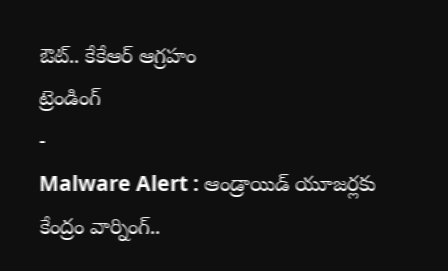ఔట్.. కేకేఆర్ ఆగ్రహం
ట్రెండింగ్
-
Malware Alert : ఆండ్రాయిడ్ యూజర్లకు కేంద్రం వార్నింగ్..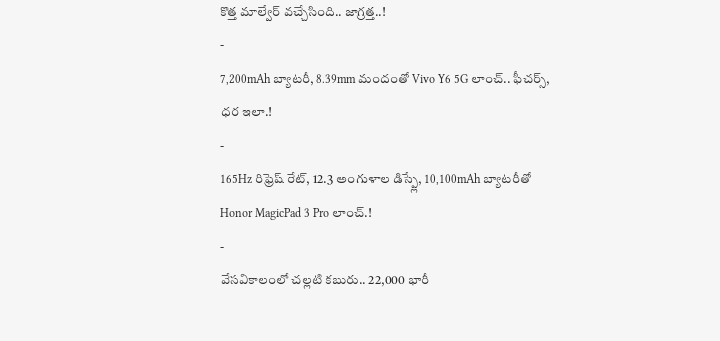కొత్త మాల్వేర్ వచ్చేసింది.. జాగ్రత్త..!
-
7,200mAh బ్యాటరీ, 8.39mm మందంతో Vivo Y6 5G లాంచ్.. ఫీచర్స్, ధర ఇలా.!
-
165Hz రిఫ్రెష్ రేట్, 12.3 అంగుళాల డిస్ప్లే, 10,100mAh బ్యాటరీతో Honor MagicPad 3 Pro లాంచ్.!
-
వేసవికాలంలో చల్లటి కబురు.. 22,000 భారీ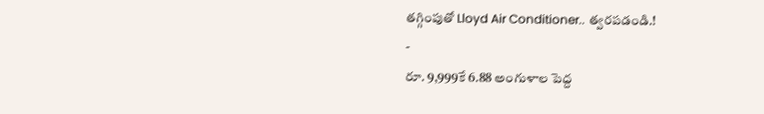తగ్గింపుతో Lloyd Air Conditioner.. త్వరపడండి.!
-
రూ. 9,999కే 6.88 అంగుళాల పెద్ద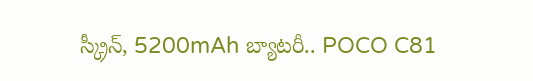స్క్రీన్, 5200mAh బ్యాటరీ.. POCO C81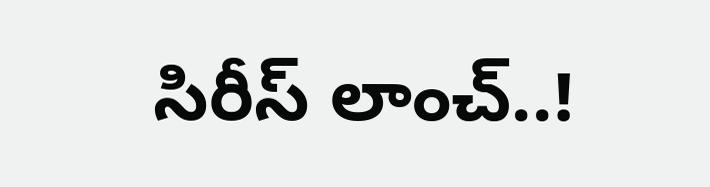సిరీస్ లాంచ్..!